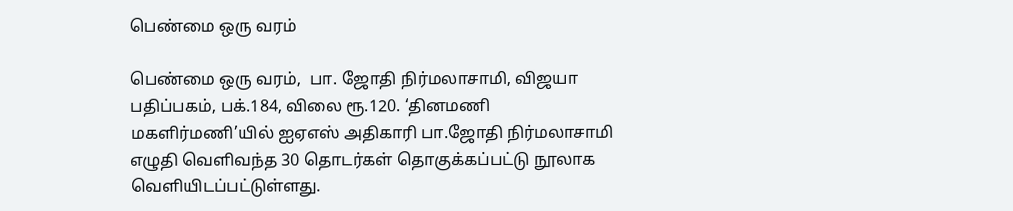பெண்மை ஒரு வரம்

பெண்மை ஒரு வரம்,  பா. ஜோதி நிர்மலாசாமி, விஜயா பதிப்பகம், பக்.184, விலை ரூ.120. ‘தினமணி மகளிர்மணி’யில் ஐஏஎஸ் அதிகாரி பா.ஜோதி நிர்மலாசாமி எழுதி வெளிவந்த 30 தொடர்கள் தொகுக்கப்பட்டு நூலாக வெளியிடப்பட்டுள்ளது.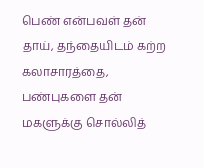பெண் என்பவள் தன் தாய், தந்தையிடம் கற்ற கலாசாரத்தை, பண்புகளை தன் மகளுக்கு சொல்லித்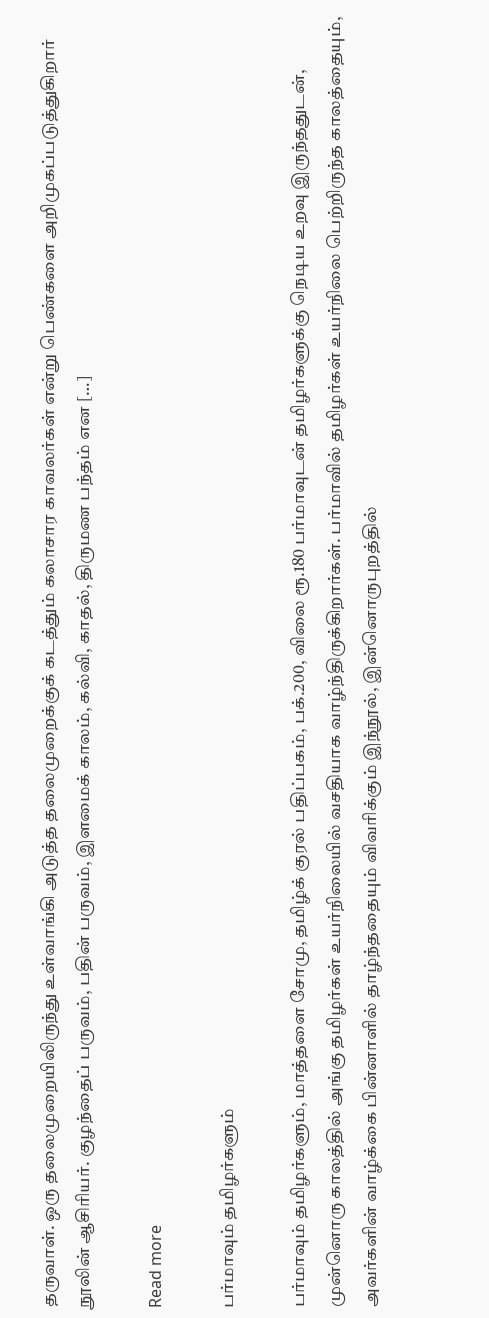தருவாள். ஒரு தலைமுறையிலிருந்து உள்வாங்கி அடுத்த தலைமுறைக்குக் கடத்தும் கலாசார காவலர்கள் என்று பெண்களை அறிமுகப்படுத்துகிறார் நூலின் ஆசிரியர். குழந்தைப் பருவம், பதின் பருவம், இளமைக் காலம், கல்வி, காதல், திருமண பந்தம் என […]

Read more

பர்மாவும் தமிழர்களும்

பர்மாவும் தமிழர்களும், மாத்தளை சோமு, தமிழ்க் குரல் பதிப்பகம், பக்.200, விலை ரூ.180 பர்மாவுடன் தமிழர்களுக்கு நெடிய உறவு இருந்ததுடன், முன்னொரு காலத்தில் அங்கு தமிழர்கள் உயர்நிலையில் வசதியாக வாழ்ந்திருக்கிறார்கள். பர்மாவில் தமிழர்கள் உயர்நிலை பெற்றிருந்த காலத்தையும், அவர்களின் வாழ்க்கை பின்னாளில் தாழ்ந்ததையும் விவரிக்கும் இந்நூல், இன்னொருபுறத்தில்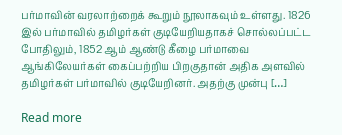பர்மாவின் வரலாற்றைக் கூறும் நூலாகவும் உள்ளது. 1826 இல் பர்மாவில் தமிழர்கள் குடியேறியதாகச் சொல்லப்பட்ட போதிலும், 1852 ஆம் ஆண்டு கீழை பர்மாவை ஆங்கிலேயர்கள் கைப்பற்றிய பிறகுதான் அதிக அளவில் தமிழர்கள் பர்மாவில் குடியேறினர். அதற்கு முன்பு […]

Read more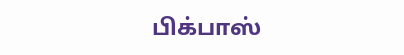பிக்பாஸ்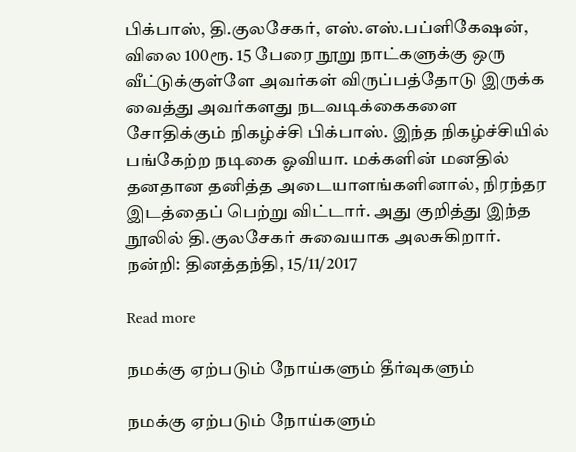பிக்பாஸ், தி.குலசேகர், எஸ்.எஸ்.பப்ளிகேஷன், விலை 100ரூ. 15 பேரை நூறு நாட்களுக்கு ஒரு வீட்டுக்குள்ளே அவர்கள் விருப்பத்தோடு இருக்க வைத்து அவர்களது நடவடிக்கைகளை சோதிக்கும் நிகழ்ச்சி பிக்பாஸ். இந்த நிகழ்ச்சியில் பங்கேற்ற நடிகை ஓவியா. மக்களின் மனதில் தனதான தனித்த அடையாளங்களினால், நிரந்தர இடத்தைப் பெற்று விட்டார். அது குறித்து இந்த நூலில் தி.குலசேகர் சுவையாக அலசுகிறார். நன்றி: தினத்தந்தி, 15/11/2017

Read more

நமக்கு ஏற்படும் நோய்களும் தீர்வுகளும்

நமக்கு ஏற்படும் நோய்களும்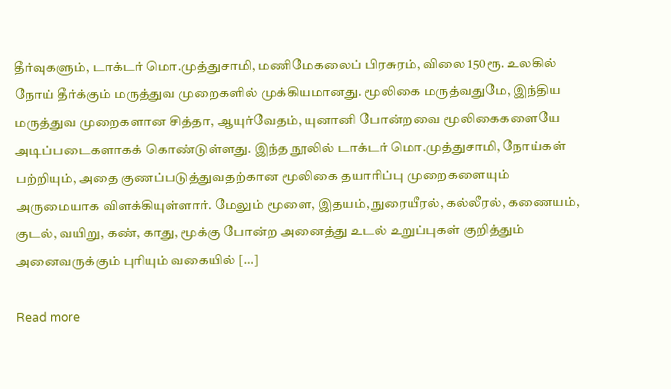தீர்வுகளும், டாக்டர் மொ.முத்துசாமி, மணிமேகலைப் பிரசுரம், விலை 150ரூ. உலகில் நோய் தீர்க்கும் மருத்துவ முறைகளில் முக்கியமானது. மூலிகை மருத்வதுமே, இந்திய மருத்துவ முறைகளான சித்தா, ஆயுர்வேதம், யுனானி போன்றவை மூலிகைகளையே அடிப்படைகளாகக் கொண்டுள்ளது. இந்த நூலில் டாக்டர் மொ.முத்துசாமி, நோய்கள் பற்றியும், அதை குணப்படுத்துவதற்கான மூலிகை தயாரிப்பு முறைகளையும் அருமையாக விளக்கியுள்ளார். மேலும் மூளை, இதயம், நுரையீரல், கல்லீரல், கணையம், குடல், வயிறு, கண், காது, மூக்கு போன்ற அனைத்து உடல் உறுப்புகள் குறித்தும் அனைவருக்கும் புரியும் வகையில் […]

Read more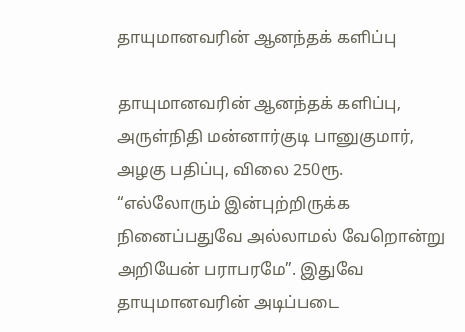தாயுமானவரின் ஆனந்தக் களிப்பு

தாயுமானவரின் ஆனந்தக் களிப்பு, அருள்நிதி மன்னார்குடி பானுகுமார், அழகு பதிப்பு, விலை 250ரூ. “எல்லோரும் இன்புற்றிருக்க நினைப்பதுவே அல்லாமல் வேறொன்று அறியேன் பராபரமே”. இதுவே தாயுமானவரின் அடிப்படை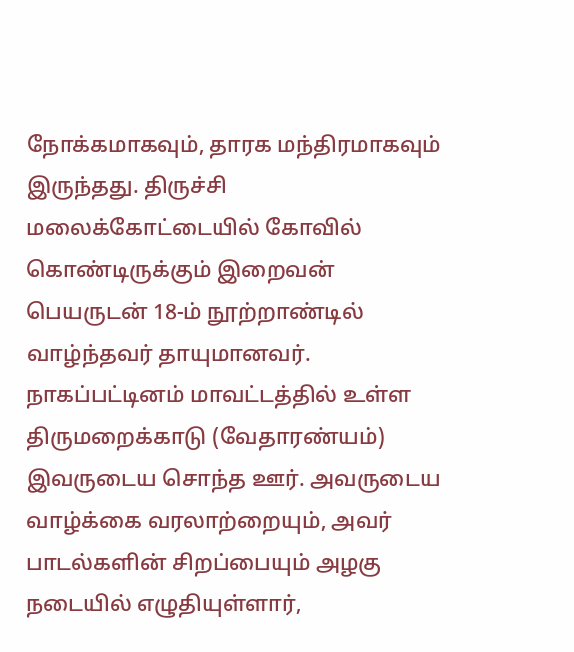நோக்கமாகவும், தாரக மந்திரமாகவும் இருந்தது. திருச்சி மலைக்கோட்டையில் கோவில் கொண்டிருக்கும் இறைவன் பெயருடன் 18-ம் நூற்றாண்டில் வாழ்ந்தவர் தாயுமானவர். நாகப்பட்டினம் மாவட்டத்தில் உள்ள திருமறைக்காடு (வேதாரண்யம்) இவருடைய சொந்த ஊர். அவருடைய வாழ்க்கை வரலாற்றையும், அவர் பாடல்களின் சிறப்பையும் அழகு நடையில் எழுதியுள்ளார்,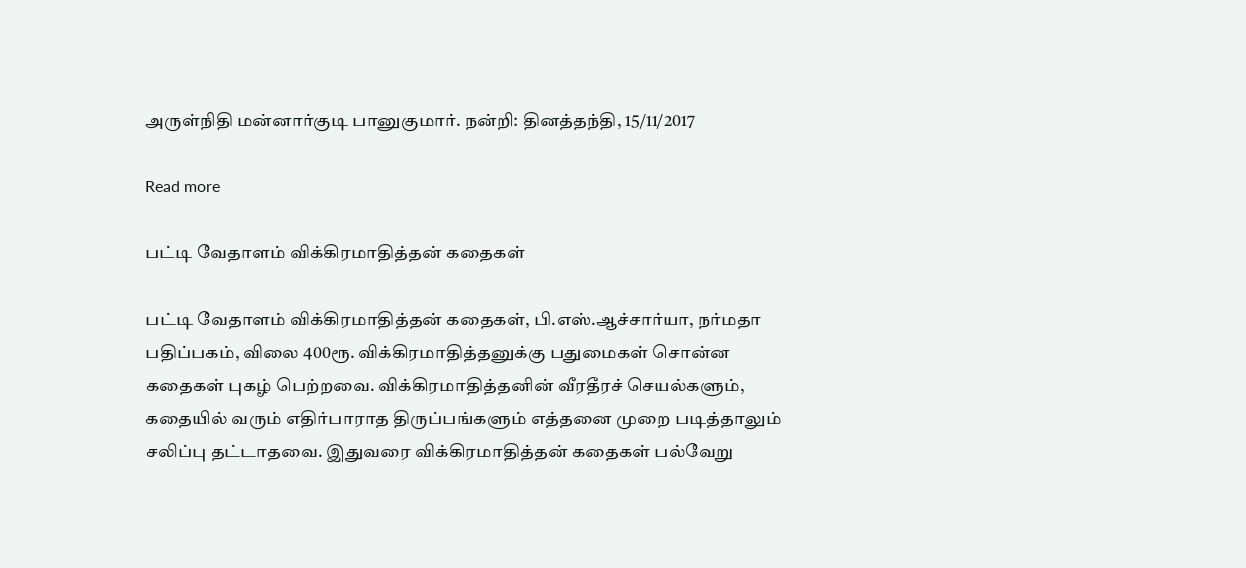அருள்நிதி மன்னார்குடி பானுகுமார். நன்றி: தினத்தந்தி, 15/11/2017

Read more

பட்டி வேதாளம் விக்கிரமாதித்தன் கதைகள்

பட்டி வேதாளம் விக்கிரமாதித்தன் கதைகள், பி.எஸ்.ஆச்சார்யா, நர்மதா பதிப்பகம், விலை 400ரூ. விக்கிரமாதித்தனுக்கு பதுமைகள் சொன்ன கதைகள் புகழ் பெற்றவை. விக்கிரமாதித்தனின் வீரதீரச் செயல்களும், கதையில் வரும் எதிர்பாராத திருப்பங்களும் எத்தனை முறை படித்தாலும் சலிப்பு தட்டாதவை. இதுவரை விக்கிரமாதித்தன் கதைகள் பல்வேறு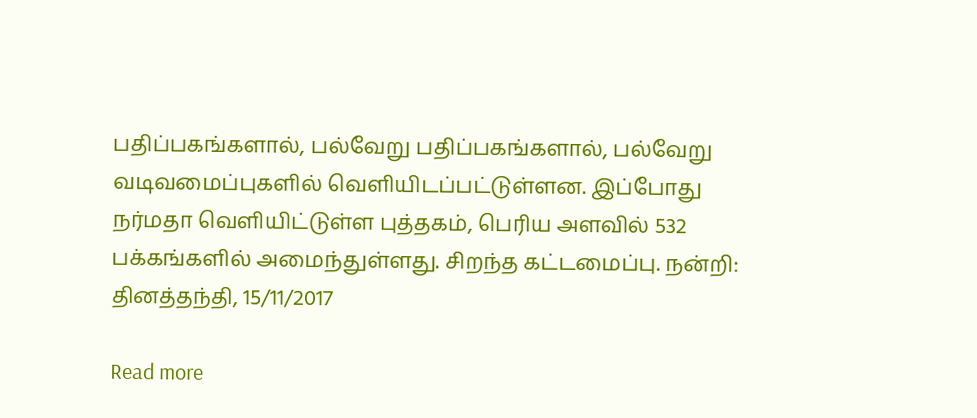பதிப்பகங்களால், பல்வேறு பதிப்பகங்களால், பல்வேறு வடிவமைப்புகளில் வெளியிடப்பட்டுள்ளன. இப்போது நர்மதா வெளியிட்டுள்ள புத்தகம், பெரிய அளவில் 532 பக்கங்களில் அமைந்துள்ளது. சிறந்த கட்டமைப்பு. நன்றி: தினத்தந்தி, 15/11/2017

Read more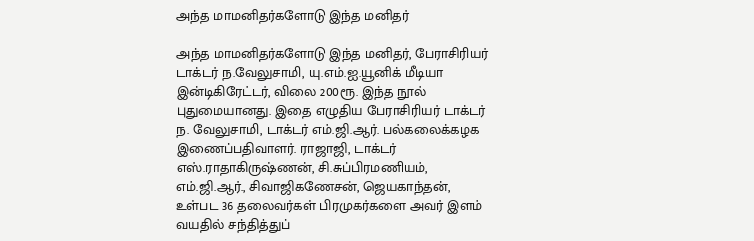அந்த மாமனிதர்களோடு இந்த மனிதர்

அந்த மாமனிதர்களோடு இந்த மனிதர், பேராசிரியர் டாக்டர் ந.வேலுசாமி, யு.எம்.ஐ.யூனிக் மீடியா இன்டிகிரேட்டர், விலை 200ரூ. இந்த நூல் புதுமையானது. இதை எழுதிய பேராசிரியர் டாக்டர் ந. வேலுசாமி, டாக்டர் எம்.ஜி.ஆர். பல்கலைக்கழக இணைப்பதிவாளர். ராஜாஜி, டாக்டர் எஸ்.ராதாகிருஷ்ணன், சி.சுப்பிரமணியம், எம்.ஜி.ஆர்., சிவாஜிகணேசன், ஜெயகாந்தன், உள்பட 36 தலைவர்கள் பிரமுகர்களை அவர் இளம் வயதில் சந்தித்துப்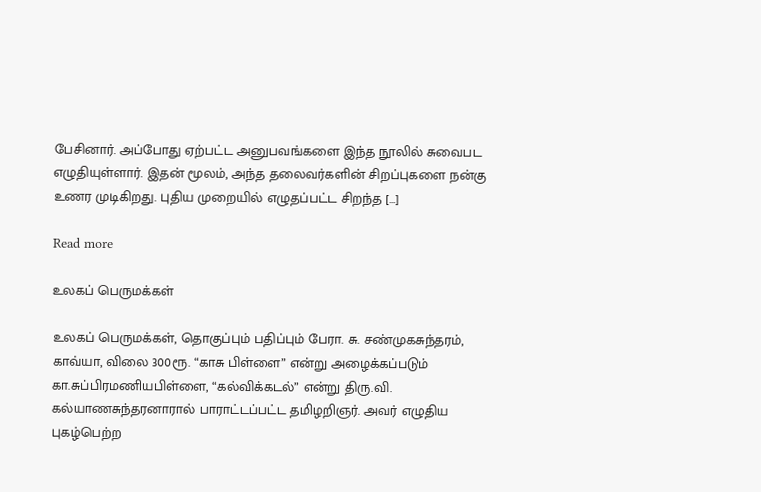பேசினார். அப்போது ஏற்பட்ட அனுபவங்களை இந்த நூலில் சுவைபட எழுதியுள்ளார். இதன் மூலம், அந்த தலைவர்களின் சிறப்புகளை நன்கு உணர முடிகிறது. புதிய முறையில் எழுதப்பட்ட சிறந்த […]

Read more

உலகப் பெருமக்கள்

உலகப் பெருமக்கள், தொகுப்பும் பதிப்பும் பேரா. சு. சண்முகசுந்தரம், காவ்யா, விலை 300ரூ. “காசு பிள்ளை” என்று அழைக்கப்படும் கா.சுப்பிரமணியபிள்ளை, “கல்விக்கடல்” என்று திரு.வி. கல்யாணசுந்தரனாரால் பாராட்டப்பட்ட தமிழறிஞர். அவர் எழுதிய புகழ்பெற்ற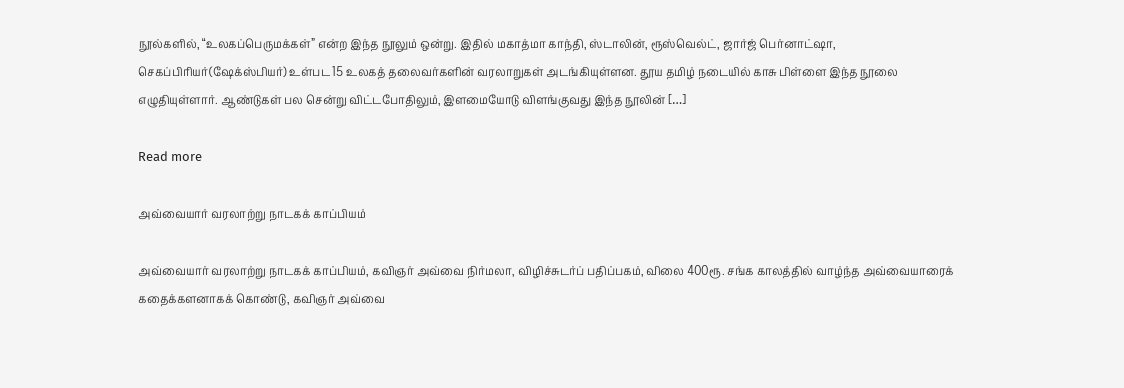நூல்களில், “உலகப்பெருமக்கள்” என்ற இந்த நூலும் ஒன்று. இதில் மகாத்மா காந்தி, ஸ்டாலின், ரூஸ்வெல்ட், ஜார்ஜ் பெர்னாட்ஷா, செகப்பிரியர்(ஷேக்ஸ்பியர்) உள்பட 15 உலகத் தலைவர்களின் வரலாறுகள் அடங்கியுள்ளன. தூய தமிழ் நடையில் காசு பிள்ளை இந்த நூலை எழுதியுள்ளார். ஆண்டுகள் பல சென்று விட்டபோதிலும், இளமையோடு விளங்குவது இந்த நூலின் […]

Read more

அவ்வையார் வரலாற்று நாடகக் காப்பியம்

அவ்வையார் வரலாற்று நாடகக் காப்பியம், கவிஞர் அவ்வை நிர்மலா, விழிச்சுடர்ப் பதிப்பகம், விலை 400ரூ. சங்க காலத்தில் வாழ்ந்த அவ்வையாரைக் கதைக்களனாகக் கொண்டு, கவிஞர் அவ்வை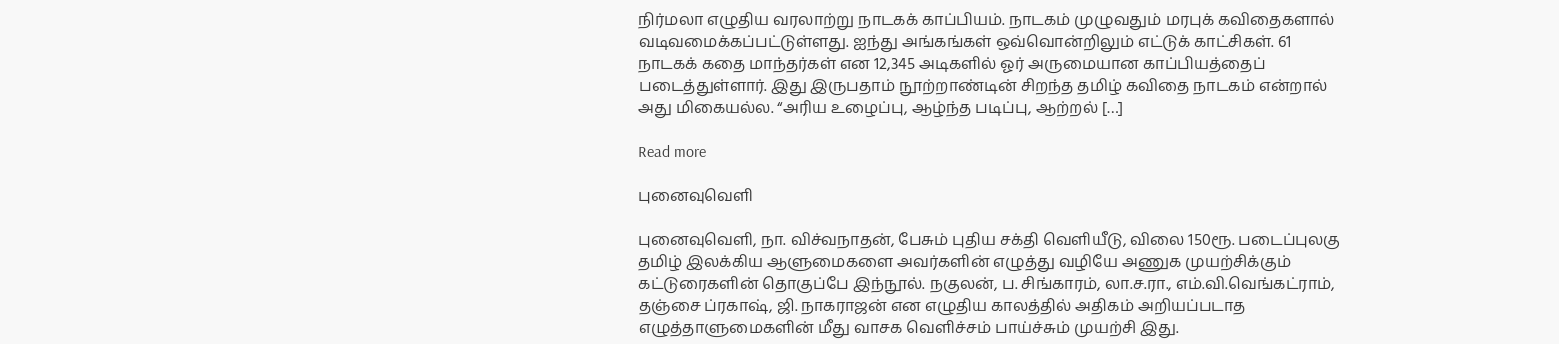நிர்மலா எழுதிய வரலாற்று நாடகக் காப்பியம். நாடகம் முழுவதும் மரபுக் கவிதைகளால் வடிவமைக்கப்பட்டுள்ளது. ஐந்து அங்கங்கள் ஒவ்வொன்றிலும் எட்டுக் காட்சிகள். 61 நாடகக் கதை மாந்தர்கள் என 12,345 அடிகளில் ஓர் அருமையான காப்பியத்தைப் படைத்துள்ளார். இது இருபதாம் நூற்றாண்டின் சிறந்த தமிழ் கவிதை நாடகம் என்றால் அது மிகையல்ல. “அரிய உழைப்பு, ஆழ்ந்த படிப்பு, ஆற்றல் […]

Read more

புனைவுவெளி

புனைவுவெளி, நா. விச்வநாதன், பேசும் புதிய சக்தி வெளியீடு, விலை 150ரூ. படைப்புலகு தமிழ் இலக்கிய ஆளுமைகளை அவர்களின் எழுத்து வழியே அணுக முயற்சிக்கும் கட்டுரைகளின் தொகுப்பே இந்நூல். நகுலன், ப. சிங்காரம், லா.ச.ரா., எம்.வி.வெங்கட்ராம், தஞ்சை ப்ரகாஷ், ஜி. நாகராஜன் என எழுதிய காலத்தில் அதிகம் அறியப்படாத எழுத்தாளுமைகளின் மீது வாசக வெளிச்சம் பாய்ச்சும் முயற்சி இது.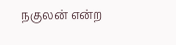நகுலன் என்ற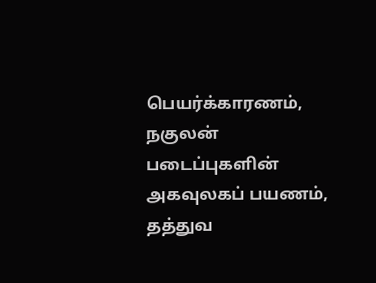பெயர்க்காரணம், நகுலன் படைப்புகளின் அகவுலகப் பயணம், தத்துவ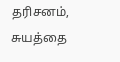தரிசனம், சுயத்தை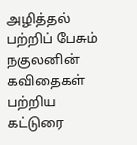அழித்தல் பற்றிப் பேசும் நகுலனின் கவிதைகள் பற்றிய கட்டுரை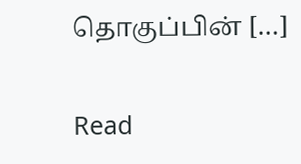தொகுப்பின் […]

Read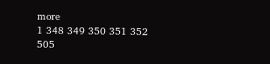more
1 348 349 350 351 352 505